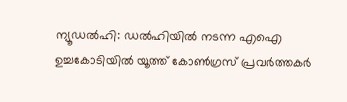ന്യൂഡൽഹി: ഡൽഹിയിൽ നടന്ന എഐ ഉച്ചകോടിയിൽ യൂത്ത് കോൺ‌ഗ്രസ് പ്രവർത്തകർ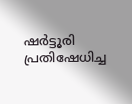ഷർട്ടൂരി പ്രതിഷേധിച്ച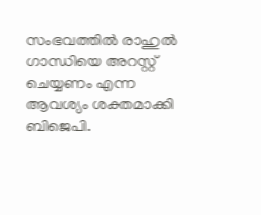സംഭവത്തിൽ രാഹുൽ ഗാന്ധിയെ അറസ്റ്റ് ചെയ്യണം എന്ന ആവശ്യം ശക്തമാക്കി ബിജെപി.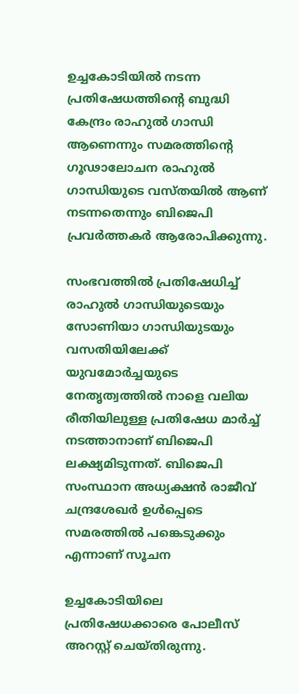ഉച്ചകോടിയിൽ നടന്ന പ്രതിഷേധത്തിന്‍റെ ബുദ്ധി കേന്ദ്രം രാഹുൽ ഗാന്ധി ആണെന്നും സമരത്തിന്‍റെ ഗൂഢാലോചന രാഹുൽ ഗാന്ധിയുടെ വസ്തയിൽ ആണ് നടന്നതെന്നും ബിജെപി പ്രവർത്തകർ ആരോപിക്കുന്നു.

സംഭവത്തിൽ പ്രതിഷേധിച്ച് രാഹുൽ ഗാന്ധിയുടെയും സോണിയാ ഗാന്ധിയുടയും വസതിയിലേക്ക് യുവമോർച്ചയുടെ നേതൃത്വത്തിൽ നാളെ വലിയ രീതിയിലുള്ള പ്രതിഷേധ മാർച്ച് നടത്താനാണ് ബിജെപി ലക്ഷ്യമിടുന്നത്. ബിജെപി സംസ്ഥാന അധ്യക്ഷൻ രാജീവ് ചന്ദ്രശേഖർ ഉൾപ്പെടെ സമരത്തിൽ പങ്കെടുക്കും എന്നാണ് സൂചന

ഉച്ചകോടിയിലെ പ്രതിഷേധക്കാരെ പോലീസ് അറസ്റ്റ് ചെയ്തിരുന്നു.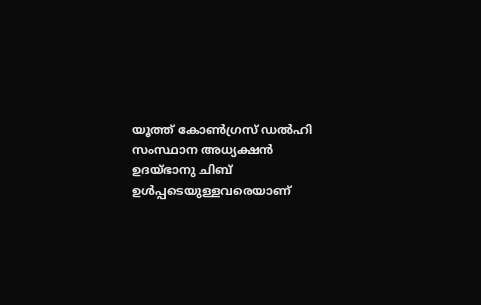യൂത്ത് കോൺഗ്രസ് ഡൽഹി സംസ്ഥാന അധ്യക്ഷൻ ഉദയ്ഭാനു ചിബ് ഉൾപ്പടെയുള്ളവരെയാണ്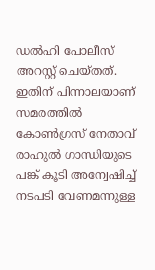ഡൽഹി പോലീസ് അറസ്റ്റ് ചെയ്തത്. ഇതിന് പിന്നാലയാണ് സമരത്തിൽ കോൺഗ്രസ് നേതാവ് രാഹുൽ ഗാന്ധിയുടെ പങ്ക് കൂടി അന്വേഷിച്ച് നടപടി വേണമന്നുള്ള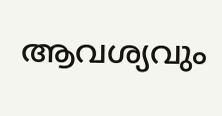ആവശ്യവും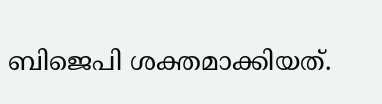ബിജെപി ശക്തമാക്കിയത്.